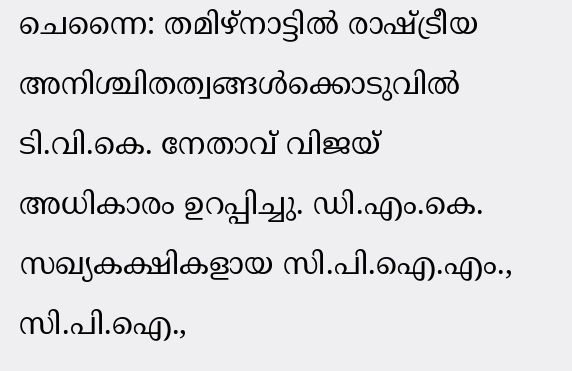ചെന്നൈ: തമിഴ്നാട്ടിൽ രാഷ്ട്രീയ അനിശ്ചിതത്വങ്ങൾക്കൊടുവിൽ ടി.വി.കെ. നേതാവ് വിജയ് അധികാരം ഉറപ്പിച്ചു. ഡി.എം.കെ. സഖ്യകക്ഷികളായ സി.പി.ഐ.എം., സി.പി.ഐ.,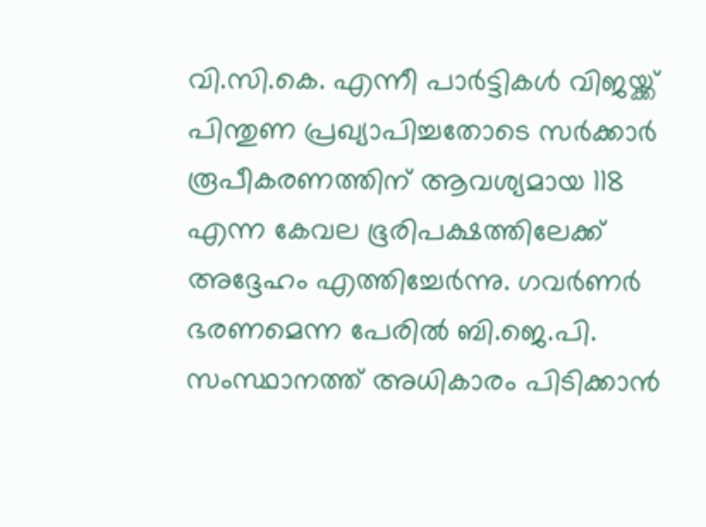വി.സി.കെ. എന്നീ പാർട്ടികൾ വിജയ്ക്ക് പിന്തുണ പ്രഖ്യാപിച്ചതോടെ സർക്കാർ രൂപീകരണത്തിന് ആവശ്യമായ 118 എന്ന കേവല ഭൂരിപക്ഷത്തിലേക്ക് അദ്ദേഹം എത്തിച്ചേർന്നു. ഗവർണർ ഭരണമെന്ന പേരിൽ ബി.ജെ.പി. സംസ്ഥാനത്ത് അധികാരം പിടിക്കാൻ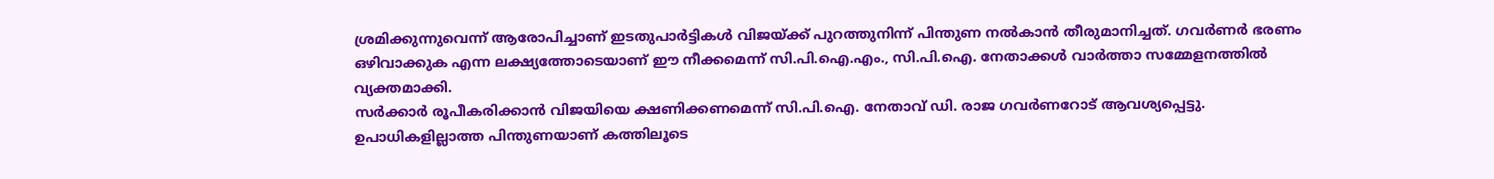ശ്രമിക്കുന്നുവെന്ന് ആരോപിച്ചാണ് ഇടതുപാർട്ടികൾ വിജയ്ക്ക് പുറത്തുനിന്ന് പിന്തുണ നൽകാൻ തീരുമാനിച്ചത്. ഗവർണർ ഭരണം ഒഴിവാക്കുക എന്ന ലക്ഷ്യത്തോടെയാണ് ഈ നീക്കമെന്ന് സി.പി.ഐ.എം., സി.പി.ഐ. നേതാക്കൾ വാർത്താ സമ്മേളനത്തിൽ വ്യക്തമാക്കി.
സർക്കാർ രൂപീകരിക്കാൻ വിജയിയെ ക്ഷണിക്കണമെന്ന് സി.പി.ഐ. നേതാവ് ഡി. രാജ ഗവർണറോട് ആവശ്യപ്പെട്ടു. ഉപാധികളില്ലാത്ത പിന്തുണയാണ് കത്തിലൂടെ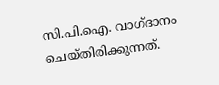സി.പി.ഐ. വാഗ്ദാനം ചെയ്തിരിക്കുന്നത്.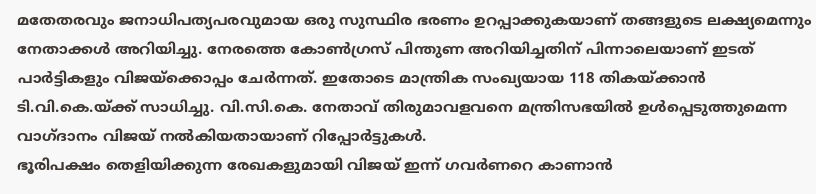മതേതരവും ജനാധിപത്യപരവുമായ ഒരു സുസ്ഥിര ഭരണം ഉറപ്പാക്കുകയാണ് തങ്ങളുടെ ലക്ഷ്യമെന്നും നേതാക്കൾ അറിയിച്ചു. നേരത്തെ കോൺഗ്രസ് പിന്തുണ അറിയിച്ചതിന് പിന്നാലെയാണ് ഇടത് പാർട്ടികളും വിജയ്ക്കൊപ്പം ചേർന്നത്. ഇതോടെ മാന്ത്രിക സംഖ്യയായ 118 തികയ്ക്കാൻ ടി.വി.കെ.യ്ക്ക് സാധിച്ചു. വി.സി.കെ. നേതാവ് തിരുമാവളവനെ മന്ത്രിസഭയിൽ ഉൾപ്പെടുത്തുമെന്ന വാഗ്ദാനം വിജയ് നൽകിയതായാണ് റിപ്പോർട്ടുകൾ.
ഭൂരിപക്ഷം തെളിയിക്കുന്ന രേഖകളുമായി വിജയ് ഇന്ന് ഗവർണറെ കാണാൻ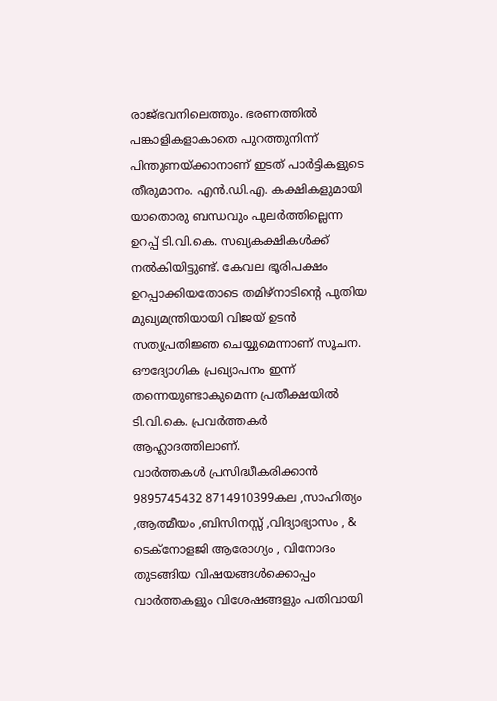രാജ്ഭവനിലെത്തും. ഭരണത്തിൽ പങ്കാളികളാകാതെ പുറത്തുനിന്ന് പിന്തുണയ്ക്കാനാണ് ഇടത് പാർട്ടികളുടെ തീരുമാനം. എൻ.ഡി.എ. കക്ഷികളുമായി യാതൊരു ബന്ധവും പുലർത്തില്ലെന്ന ഉറപ്പ് ടി.വി.കെ. സഖ്യകക്ഷികൾക്ക് നൽകിയിട്ടുണ്ട്. കേവല ഭൂരിപക്ഷം ഉറപ്പാക്കിയതോടെ തമിഴ്നാടിന്റെ പുതിയ മുഖ്യമന്ത്രിയായി വിജയ് ഉടൻ സത്യപ്രതിജ്ഞ ചെയ്യുമെന്നാണ് സൂചന. ഔദ്യോഗിക പ്രഖ്യാപനം ഇന്ന് തന്നെയുണ്ടാകുമെന്ന പ്രതീക്ഷയിൽ ടി.വി.കെ. പ്രവർത്തകർ ആഹ്ലാദത്തിലാണ്.
വാർത്തകൾ പ്രസിദ്ധീകരിക്കാൻ
9895745432 8714910399കല ,സാഹിത്യം ,ആത്മീയം ,ബിസിനസ്സ് ,വിദ്യാഭ്യാസം , & ടെക്നോളജി ആരോഗ്യം , വിനോദം തുടങ്ങിയ വിഷയങ്ങൾക്കൊപ്പം വാർത്തകളും വിശേഷങ്ങളും പതിവായി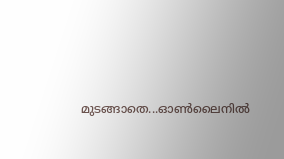മുടങ്ങാതെ...ഓൺലൈനിൽ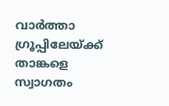വാർത്താ ഗ്രൂപ്പിലേയ്ക്ക് താങ്കളെ സ്വാഗതം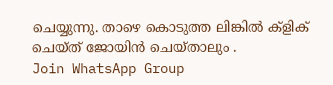ചെയ്യുന്നു. താഴെ കൊടുത്ത ലിങ്കിൽ ക്ളിക് ചെയ്ത് ജോയിൻ ചെയ്താലും .
Join WhatsApp Group